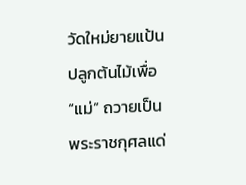วัดใหม่ยายแป้น ปลูกต้นไม้เพื่อ “แม่” ถวายเป็นพระราชกุศลแด่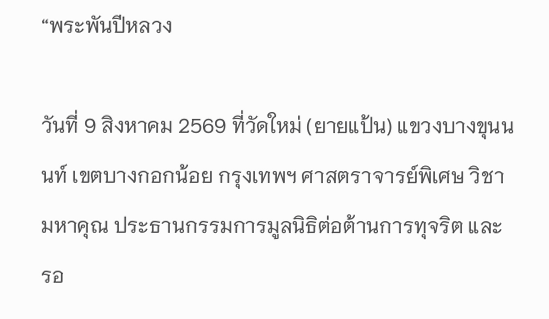“พระพันปีหลวง

วันที่ 9 สิงหาคม 2569 ที่วัดใหม่ (ยายแป้น) แขวงบางขุนนนท์ เขตบางกอกน้อย กรุงเทพฯ ศาสตราจารย์พิเศษ วิชา มหาคุณ ประธานกรรมการมูลนิธิต่อต้านการทุจริต และ รอ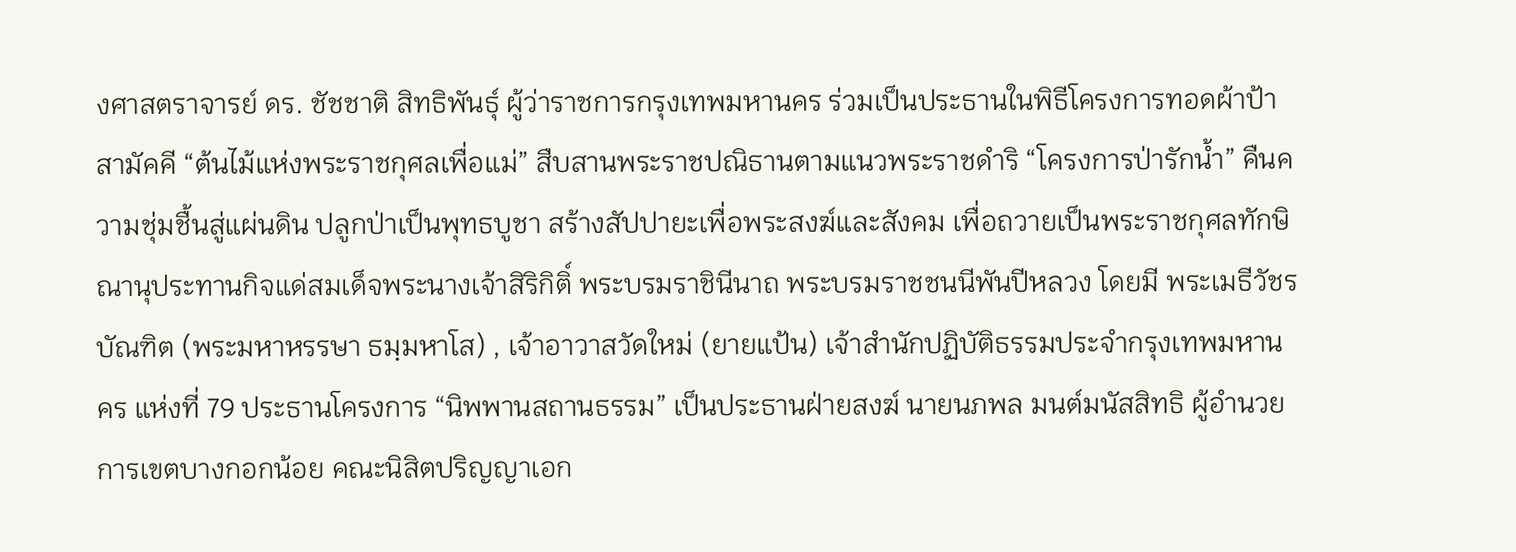งศาสตราจารย์ ดร. ชัชชาติ สิทธิพันธุ์ ผู้ว่าราชการกรุงเทพมหานคร ร่วมเป็นประธานในพิธีโครงการทอดผ้าป้าสามัคคี “ต้นไม้แห่งพระราชกุศลเพื่อแม่” สืบสานพระราชปณิธานตามแนวพระราชดำริ “โครงการป่ารักน้ำ” คืนความชุ่มชื้นสู่แผ่นดิน ปลูกป่าเป็นพุทธบูชา สร้างสัปปายะเพื่อพระสงฆ์และสังคม เพื่อถวายเป็นพระราชกุศลทักษิณานุประทานกิจแด่สมเด็จพระนางเจ้าสิริกิติ์ พระบรมราชินีนาถ พระบรมราชชนนีพันปีหลวง โดยมี พระเมธีวัชรบัณฑิต (พระมหาหรรษา ธมฺมหาโส) , เจ้าอาวาสวัดใหม่ (ยายแป้น) เจ้าสำนักปฏิบัติธรรมประจำกรุงเทพมหานคร แห่งที่ 79 ประธานโครงการ “นิพพานสถานธรรม” เป็นประธานฝ่ายสงฆ์ นายนภพล มนต์มนัสสิทธิ ผู้อำนวยการเขตบางกอกน้อย คณะนิสิตปริญญาเอก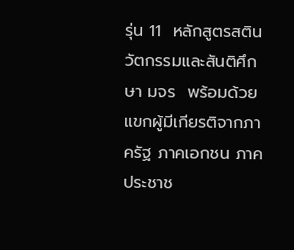รุ่น 11  หลักสูตรสตินวัตกรรมและสันติศึกษา มจร  พร้อมด้วยแขกผู้มีเกียรติจากภาครัฐ ภาคเอกชน ภาคประชาช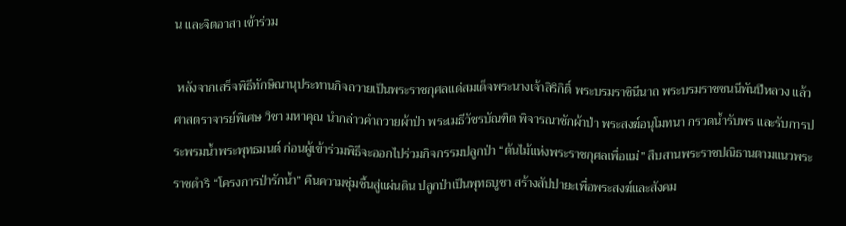น และจิตอาสา เข้าร่วม

 หลังจากเสร็จพิธีทักษิณานุประทานกิจถวายเป็นพระราชกุศลแด่สมเด็จพระนางเจ้าสิริกิติ์ พระบรมราชินีนาถ พระบรมราชชนนีพันปีหลวง แล้ว ศาสตราจารย์พิเศษ วิชา มหาคุณ นำกล่าวคำถวายผ้าป่า พระเมธีวัชรบัณฑิต พิจารณาชักผ้าป่า พระสงฆ์อนุโมทนา กรวดน้ำรับพร และรับการประพรมน้ำพระพุทธมนต์ ก่อนผู้เข้าร่วมพิธีจะออกไปร่วมกิจกรรมปลูกป่า “ต้นไม้แห่งพระราชกุศลเพื่อแม่” สืบสานพระราชปณิธานตามแนวพระราชดำริ “โครงการป่ารักน้ำ” คืนความชุ่มชื้นสู่แผ่นดิน ปลูกป่าเป็นพุทธบูชา สร้างสัปปายะเพื่อพระสงฆ์และสังคม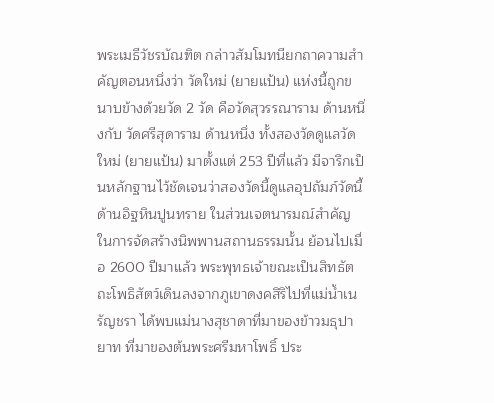พระเมธีวัชรบัณฑิต กล่าวสัมโมทนียกถาความสำคัญตอนหนึ่งว่า วัดใหม่ (ยายแป้น) แห่งนี้ถูกขนาบข้างด้วยวัด 2 วัด คือวัดสุวรรณาราม ด้านหนึ่งกับ วัดศรีสุดาราม ด้านหนึ่ง ทั้งสองวัดดูแลวัดใหม่ (ยายแป้น) มาตั้งแต่ 253 ปีที่แล้ว มีจารึกเป็นหลักฐานไว้ชัดเจนว่าสองวัดนี้ดูแลอุปถัมภ์วัดนี้ด้านอิฐหินปูนทราย ในส่วนเจตนารมณ์สำคัญในการจัดสร้างนิพพานสถานธรรมนั้น ย้อนไปเมื่อ 2600 ปีมาแล้ว พระพุทธเจ้าขณะเป็นสิทธัตถะโพธิสัตว์เดินลงจากภูเขาดงคสิริไปที่แม่น้ำเนรัญชรา ได้พบแม่นางสุชาดาที่มาของข้าวมธุปายาท ที่มาของต้นพระศรีมหาโพธิ์ ประ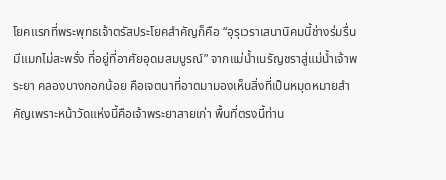โยคแรกที่พระพุทธเจ้าตรัสประโยคสำคัญก็คือ “อุรุเวราเสนานิคมนี้ช่างร่มรื่น มีแมกไม่สะพรั่ง ที่อยู่ที่อาศัยอุดมสมบูรณ์” จากแม่น้ำเนรัญชราสู่แม่น้ำเจ้าพระยา คลองบางกอกน้อย คือเจตนาที่อาตมามองเห็นสิ่งที่เป็นหมุดหมายสำคัญเพราะหน้าวัดแห่งนี้คือเจ้าพระยาสายเก่า พื้นที่ตรงนี้ท่าน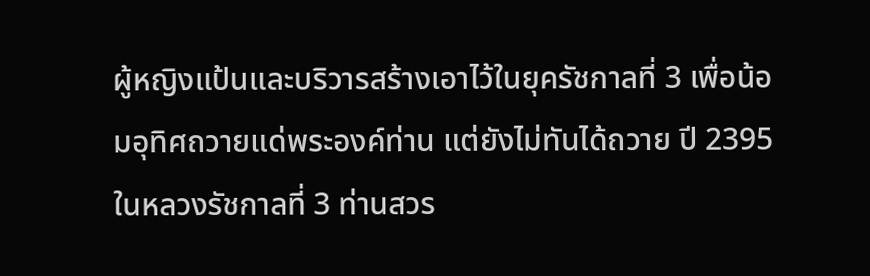ผู้หญิงแป้นและบริวารสร้างเอาไว้ในยุครัชกาลที่ 3 เพื่อน้อมอุทิศถวายแด่พระองค์ท่าน แต่ยังไม่ทันได้ถวาย ปี 2395 ในหลวงรัชกาลที่ 3 ท่านสวร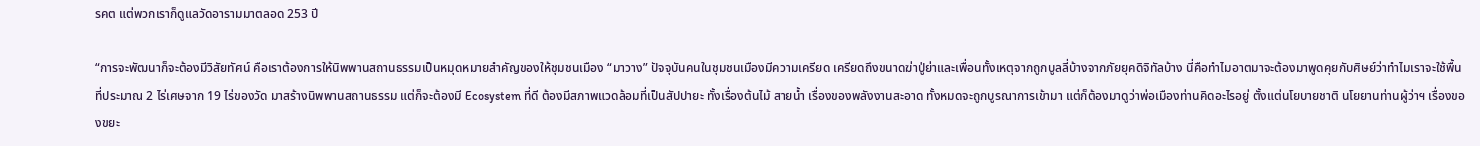รคต แต่พวกเราก็ดูแลวัดอารามมาตลอด 253 ปี

“การจะพัฒนาก็จะต้องมีวิสัยทัศน์ คือเราต้องการให้นิพพานสถานธรรมเป็นหมุดหมายสำคัญของให้ชุมชนเมือง “มาวาง” ปัจจุบันคนในชุมชนเมืองมีความเครียด เครียดถึงขนาดฆ่าปู่ย่าและเพื่อนทั้งเหตุจากถูกบูลลี่บ้างจากภัยยุคดิจิทัลบ้าง นี่คือทำไมอาตมาจะต้องมาพูดคุยกับศิษย์ว่าทำไมเราจะใช้พื้นที่ประมาณ 2 ไร่เศษจาก 19 ไร่ของวัด มาสร้างนิพพานสถานธรรม แต่ก็จะต้องมี Ecosystem ที่ดี ต้องมีสภาพแวดล้อมที่เป็นสัปปายะ ทั้งเรื่องต้นไม้ สายน้ำ เรื่องของพลังงานสะอาด ทั้งหมดจะถูกบูรณาการเข้ามา แต่ก็ต้องมาดูว่าพ่อเมืองท่านคิดอะไรอยู่ ตั้งแต่นโยบายชาติ นโยยานท่านผู้ว่าฯ เรื่องของขยะ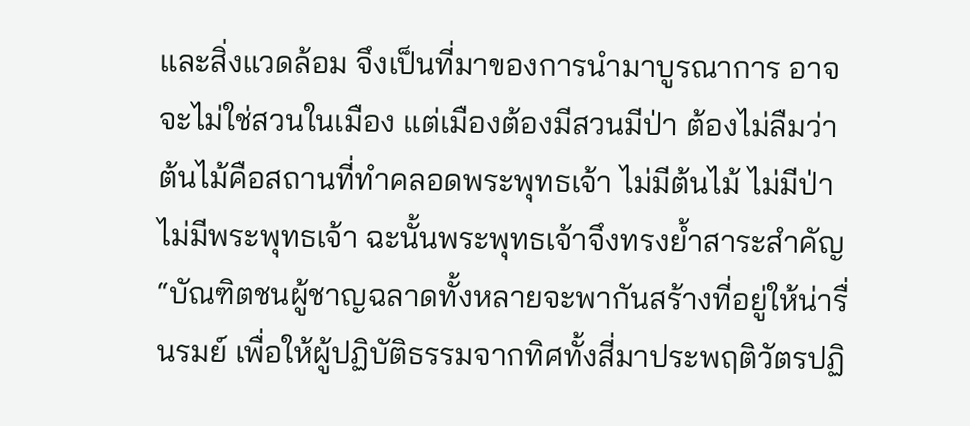และสิ่งแวดล้อม จึงเป็นที่มาของการนำมาบูรณาการ อาจจะไม่ใช่สวนในเมือง แต่เมืองต้องมีสวนมีป่า ต้องไม่ลืมว่าต้นไม้คือสถานที่ทำคลอดพระพุทธเจ้า ไม่มีต้นไม้ ไม่มีป่า ไม่มีพระพุทธเจ้า ฉะนั้นพระพุทธเจ้าจึงทรงย้ำสาระสำคัญ “บัณฑิตชนผู้ชาญฉลาดทั้งหลายจะพากันสร้างที่อยู่ให้น่ารื่นรมย์ เพื่อให้ผู้ปฏิบัติธรรมจากทิศทั้งสี่มาประพฤติวัตรปฏิ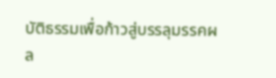บัติธรรมเพื่อก้าวสู่บรรลุมรรคผล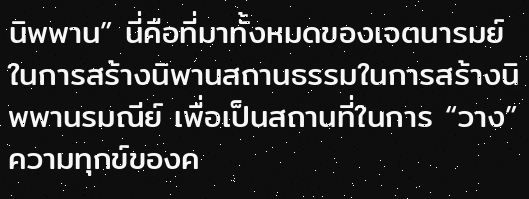นิพพาน” นี่คือที่มาทั้งหมดของเจตนารมย์ในการสร้างนิพานสถานธรรมในการสร้างนิพพานรมณีย์ เพื่อเป็นสถานที่ในการ “วาง” ความทุกข์ของค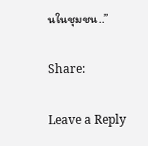นในชุมชน..”

Share:

Leave a Reply